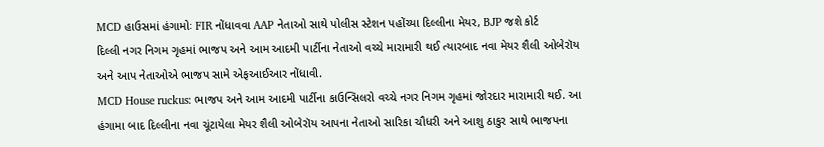MCD હાઉસમાં હંગામોઃ FIR નોંધાવવા AAP નેતાઓ સાથે પોલીસ સ્ટેશન પહોંચ્યા દિલ્લીના મેયર, BJP જશે કોર્ટ
દિલ્લી નગર નિગમ ગૃહમાં ભાજપ અને આમ આદમી પાર્ટીના નેતાઓ વચ્ચે મારામારી થઈ ત્યારબાદ નવા મેયર શૈલી ઓબેરૉય અને આપ નેતાઓએ ભાજપ સામે એફઆઈઆર નોંધાવી.
MCD House ruckus: ભાજપ અને આમ આદમી પાર્ટીના કાઉન્સિલરો વચ્ચે નગર નિગમ ગૃહમાં જોરદાર મારામારી થઈ. આ હંગામા બાદ દિલ્લીના નવા ચૂંટાયેલા મેયર શૈલી ઓબેરૉય આપના નેતાઓ સારિકા ચૌધરી અને આશુ ઠાકુર સાથે ભાજપના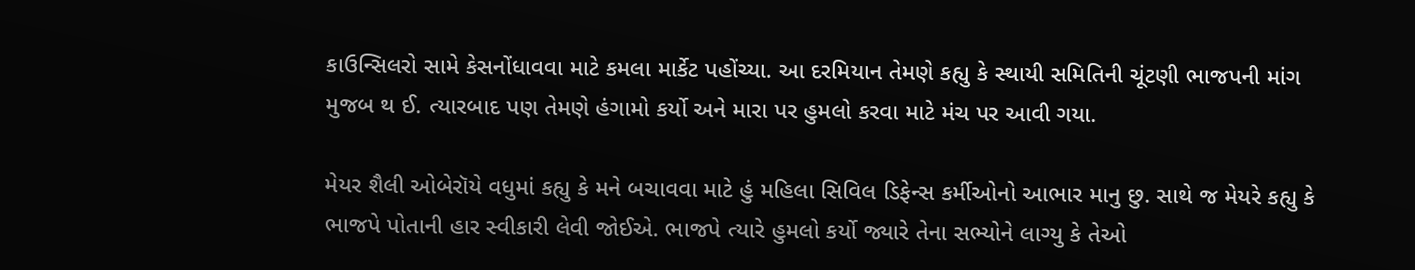કાઉન્સિલરો સામે કેસનોંધાવવા માટે કમલા માર્કેટ પહોંચ્યા. આ દરમિયાન તેમણે કહ્યુ કે સ્થાયી સમિતિની ચૂંટણી ભાજપની માંગ મુજબ થ ઈ. ત્યારબાદ પણ તેમણે હંગામો કર્યો અને મારા પર હુમલો કરવા માટે મંચ પર આવી ગયા.

મેયર શૈલી ઓબેરૉયે વધુમાં કહ્યુ કે મને બચાવવા માટે હું મહિલા સિવિલ ડિફેન્સ કર્મીઓનો આભાર માનુ છુ. સાથે જ મેયરે કહ્યુ કે ભાજપે પોતાની હાર સ્વીકારી લેવી જોઈએ. ભાજપે ત્યારે હુમલો કર્યો જ્યારે તેના સભ્યોને લાગ્યુ કે તેઓ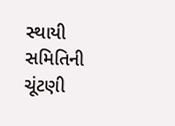સ્થાયી સમિતિની ચૂંટણી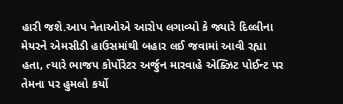હારી જશે.આપ નેતાઓએ આરોપ લગાવ્યો કે જ્યારે દિલ્લીના મેયરને એમસીડી હાઉસમાંથી બહાર લઈ જવામાં આવી રહ્યા હતા, ત્યારે ભાજપ કોર્પોરેટર અર્જુન મારવાહે એક્ઝિટ પોઈન્ટ પર તેમના પર હુમલો કર્યો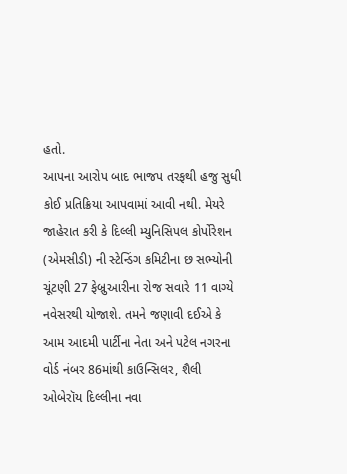હતો.
આપના આરોપ બાદ ભાજપ તરફથી હજુ સુધી કોઈ પ્રતિક્રિયા આપવામાં આવી નથી. મેયરે જાહેરાત કરી કે દિલ્લી મ્યુનિસિપલ કોર્પોરેશન (એમસીડી) ની સ્ટેન્ડિંગ કમિટીના છ સભ્યોની ચૂંટણી 27 ફેબ્રુઆરીના રોજ સવારે 11 વાગ્યે નવેસરથી યોજાશે. તમને જણાવી દઈએ કે આમ આદમી પાર્ટીના નેતા અને પટેલ નગરના વોર્ડ નંબર 86માંથી કાઉન્સિલર, શૈલી ઓબેરૉય દિલ્લીના નવા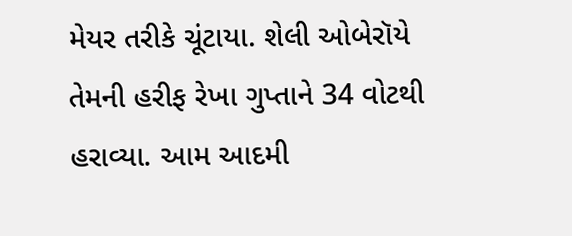મેયર તરીકે ચૂંટાયા. શેલી ઓબેરૉયે તેમની હરીફ રેખા ગુપ્તાને 34 વોટથી હરાવ્યા. આમ આદમી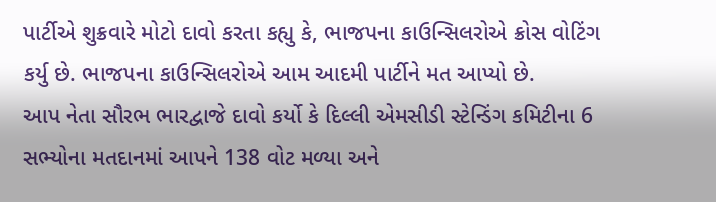પાર્ટીએ શુક્રવારે મોટો દાવો કરતા કહ્યુ કે, ભાજપના કાઉન્સિલરોએ ક્રોસ વોટિંગ કર્યુ છે. ભાજપના કાઉન્સિલરોએ આમ આદમી પાર્ટીને મત આપ્યો છે.
આપ નેતા સૌરભ ભારદ્વાજે દાવો કર્યો કે દિલ્લી એમસીડી સ્ટેન્ડિંગ કમિટીના 6 સભ્યોના મતદાનમાં આપને 138 વોટ મળ્યા અને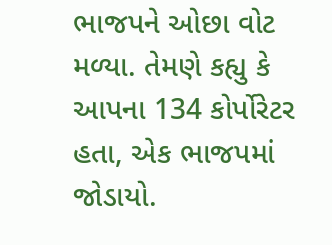ભાજપને ઓછા વોટ મળ્યા. તેમણે કહ્યુ કે આપના 134 કોર્પોરેટર હતા, એક ભાજપમાં જોડાયો.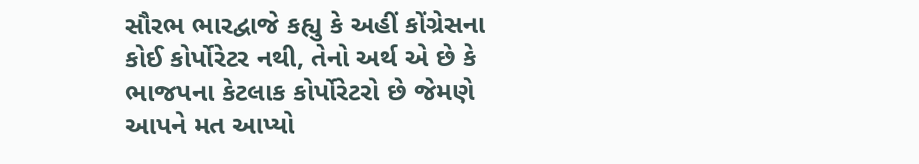સૌરભ ભારદ્વાજે કહ્યુ કે અહીં કોંગ્રેસના કોઈ કોર્પોરેટર નથી, તેનો અર્થ એ છે કે ભાજપના કેટલાક કોર્પોરેટરો છે જેમણે આપને મત આપ્યો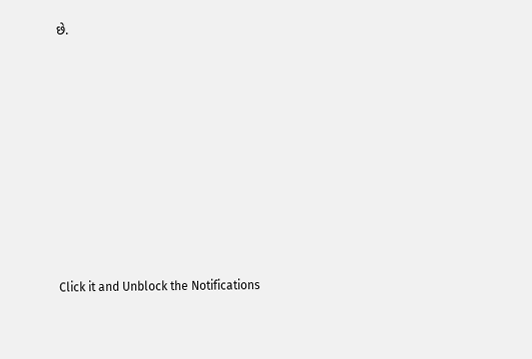છે.












Click it and Unblock the Notifications